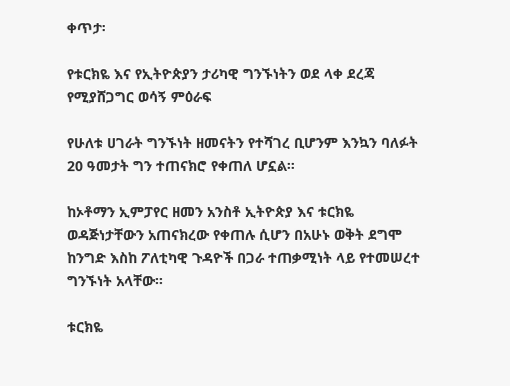ቀጥታ፡

የቱርክዬ እና የኢትዮጵያን ታሪካዊ ግንኙነትን ወደ ላቀ ደረጃ የሚያሸጋግር ወሳኝ ምዕራፍ

የሁለቱ ሀገራት ግንኙነት ዘመናትን የተሻገረ ቢሆንም እንኳን ባለፉት 20 ዓመታት ግን ተጠናክሮ የቀጠለ ሆኗል።

ከኦቶማን ኢምፓየር ዘመን አንስቶ ኢትዮጵያ እና ቱርክዬ ወዳጅነታቸውን አጠናክረው የቀጠሉ ሲሆን በአሁኑ ወቅት ደግሞ ከንግድ እስከ ፖለቲካዊ ጉዳዮች በጋራ ተጠቃሚነት ላይ የተመሠረተ ግንኙነት አላቸው።

ቱርክዬ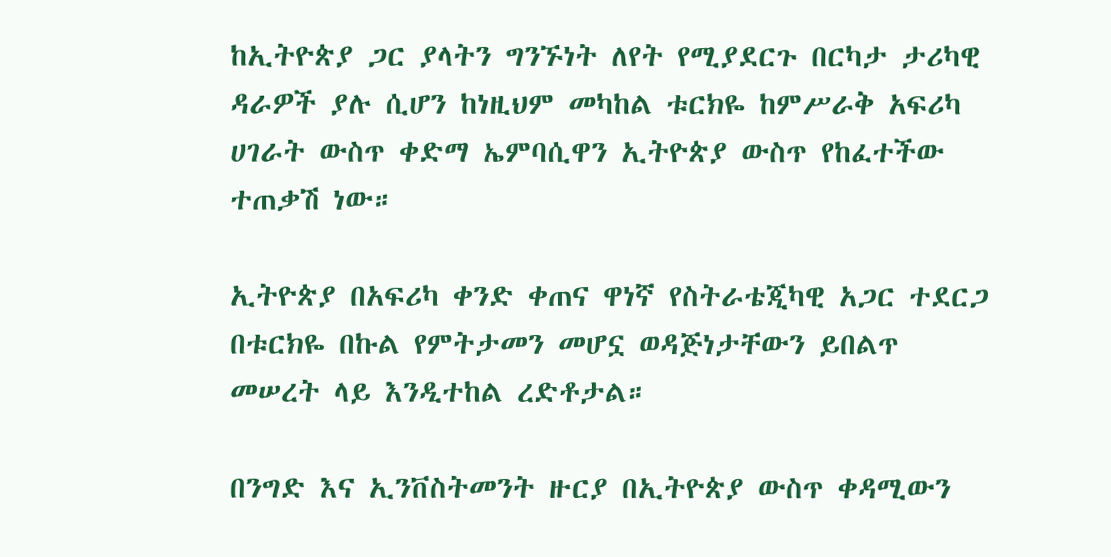ከኢትዮጵያ ጋር ያላትን ግንኙነት ለየት የሚያደርጉ በርካታ ታሪካዊ ዳራዎች ያሉ ሲሆን ከነዚህም መካከል ቱርክዬ ከምሥራቅ አፍሪካ ሀገራት ውስጥ ቀድማ ኤምባሲዋን ኢትዮጵያ ውስጥ የከፈተችው ተጠቃሽ ነው።

ኢትዮጵያ በአፍሪካ ቀንድ ቀጠና ዋነኛ የስትራቴጂካዊ አጋር ተደርጋ በቱርክዬ በኩል የምትታመን መሆኗ ወዳጅነታቸውን ይበልጥ መሠረት ላይ እንዲተከል ረድቶታል።

በንግድ እና ኢንቨስትመንት ዙርያ በኢትዮጵያ ውስጥ ቀዳሚውን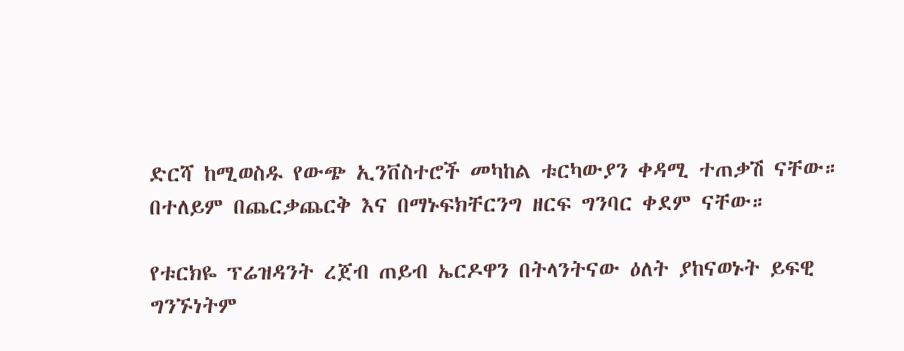ድርሻ ከሚወስዱ የውጭ ኢንቨስተሮች መካከል ቱርካውያን ቀዳሚ ተጠቃሽ ናቸው። በተለይም በጨርቃጨርቅ እና በማኑፍክቸርንግ ዘርፍ ግንባር ቀደም ናቸው።

የቱርክዬ ፕሬዝዳንት ረጀብ ጠይብ ኤርዶዋን በትላንትናው ዕለት ያከናወኑት ይፍዊ ግንኙነትም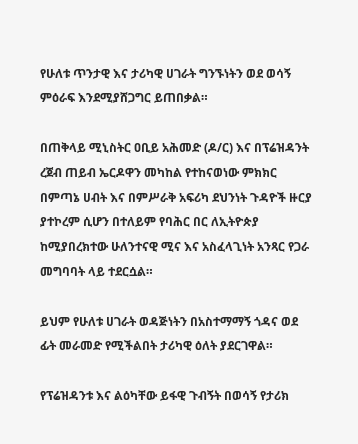የሁለቱ ጥንታዊ እና ታሪካዊ ሀገራት ግንኙነትን ወደ ወሳኝ ምዕራፍ እንደሚያሸጋግር ይጠበቃል።

በጠቅላይ ሚኒስትር ዐቢይ አሕመድ (ዶ/ር) እና በፕሬዝዳንት ረጀብ ጠይብ ኤርዶዋን መካከል የተከናወነው ምክክር በምጣኔ ሀብት እና በምሥራቅ አፍሪካ ደህንነት ጉዳዮች ዙርያ ያተኮረም ሲሆን በተለይም የባሕር በር ለኢትዮጵያ ከሚያበረክተው ሁለንተናዊ ሚና እና አስፈላጊነት አንጻር የጋራ መግባባት ላይ ተደርሷል።

ይህም የሁለቱ ሀገራት ወዳጅነትን በአስተማማኝ ጎዳና ወደ ፊት መራመድ የሚችልበት ታሪካዊ ዕለት ያደርገዋል።

የፕሬዝዳንቱ እና ልዕካቸው ይፋዊ ጉብኝት በወሳኝ የታሪክ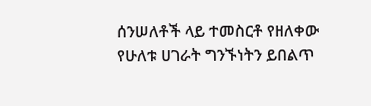ሰንሠለቶች ላይ ተመስርቶ የዘለቀው የሁለቱ ሀገራት ግንኙነትን ይበልጥ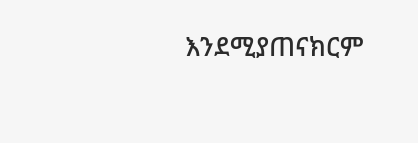እንደሚያጠናክርም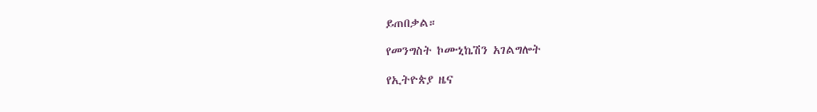ይጠበቃል።

የመንግስት ኮሙኒኬሽን አገልግሎት

የኢትዮጵያ ዜና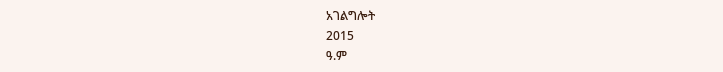አገልግሎት
2015
ዓ.ም